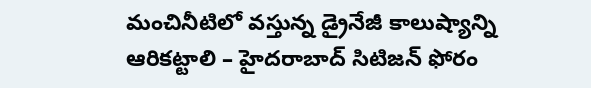మంచినీటిలో వస్తున్న డ్రైనేజీ కాలుష్యాన్ని ఆరికట్టాలి – హైదరాబాద్ సిటిజన్ ఫోరం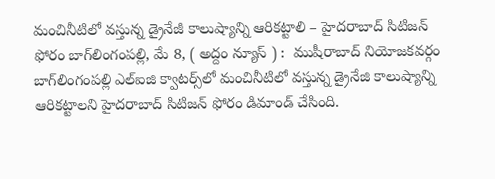మంచినీటిలో వస్తున్న డ్రైనేజీ కాలుష్యాన్ని ఆరికట్టాలి – హైదరాబాద్ సిటిజన్ ఫోరం బాగ్‌లింగంప‌ల్లి, మే 8, ( అద్దం న్యూస్ ) :  ముషీరాబాద్ నియోజ‌క‌వ‌ర్గం బాగ్‌లింగంపల్లి ఎల్ఐజి క్వాటర్స్‌లో మంచినీటిలో వస్తున్న డ్రైనేజి కాలుష్యాన్ని ఆరికట్టాలని హైదరాబాద్ సిటిజన్ ఫోరం డిమాండ్ చేసింది.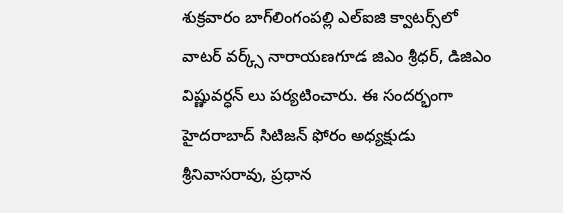శుక్ర‌వారం బాగ్‌లింగంపల్లి ఎల్ఐజి క్వాటర్స్‌లో వాట‌ర్ వ‌ర్క్స్ నారాయ‌ణ‌గూడ‌ జిఎం శ్రీధర్, డిజిఎం విష్ణువర్ధన్ లు ప‌ర్య‌టించారు. ఈ సంద‌ర్భంగా హైదరాబాద్ సిటిజన్ ఫోరం అధ్యక్షుడు శ్రీనివాసరావు, ప్రధాన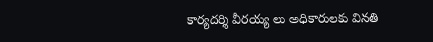కార్యదర్శి వీరయ్య లు అధికారుల‌కు విన‌తి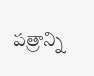ప‌త్రాన్ని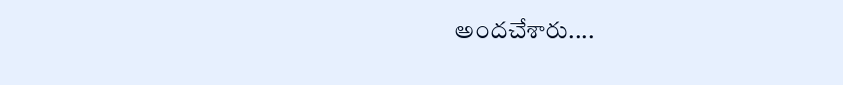అంద‌చేశారు....